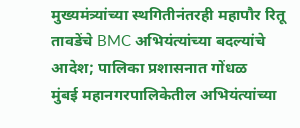मुख्यमंत्र्यांच्या स्थगितीनंतरही महापौर रितू तावडेंचे BMC अभियंत्यांच्या बदल्यांचे आदेश; पालिका प्रशासनात गोंधळ
मुंबई महानगरपालिकेतील अभियंत्यांच्या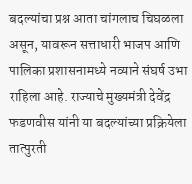बदल्यांचा प्रश्न आता चांगलाच चिघळला असून, यावरून सत्ताधारी भाजप आणि पालिका प्रशासनामध्ये नव्याने संघर्ष उभा राहिला आहे. राज्याचे मुख्यमंत्री देवेंद्र फडणवीस यांनी या बदल्यांच्या प्रक्रियेला तात्पुरती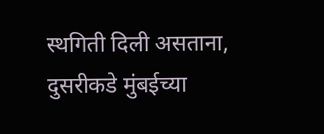स्थगिती दिली असताना, दुसरीकडे मुंबईच्या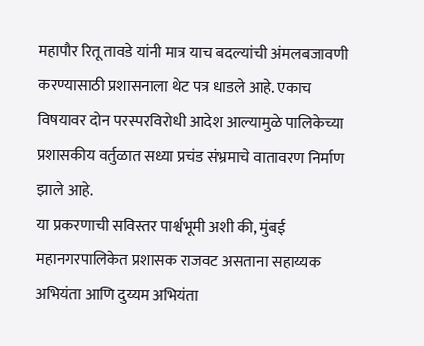महापौर रितू तावडे यांनी मात्र याच बदल्यांची अंमलबजावणी करण्यासाठी प्रशासनाला थेट पत्र धाडले आहे. एकाच विषयावर दोन परस्परविरोधी आदेश आल्यामुळे पालिकेच्या प्रशासकीय वर्तुळात सध्या प्रचंड संभ्रमाचे वातावरण निर्माण झाले आहे.
या प्रकरणाची सविस्तर पार्श्वभूमी अशी की, मुंबई महानगरपालिकेत प्रशासक राजवट असताना सहाय्यक अभियंता आणि दुय्यम अभियंता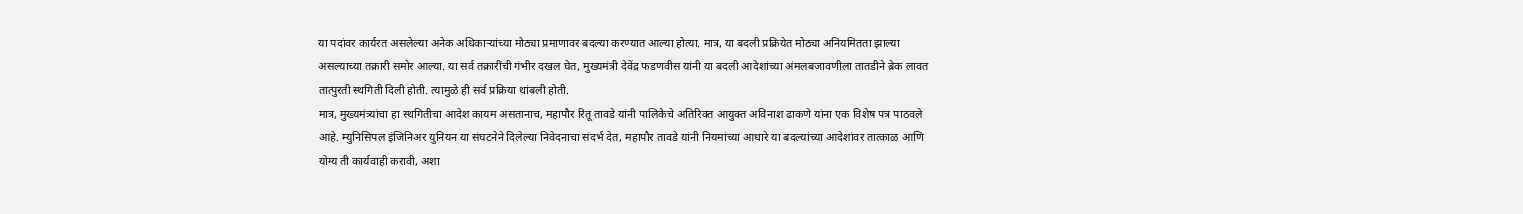या पदांवर कार्यरत असलेल्या अनेक अधिकाऱ्यांच्या मोठ्या प्रमाणावर बदल्या करण्यात आल्या होत्या. मात्र, या बदली प्रक्रियेत मोठ्या अनियमितता झाल्या असल्याच्या तक्रारी समोर आल्या. या सर्व तक्रारींची गंभीर दखल घेत, मुख्यमंत्री देवेंद्र फडणवीस यांनी या बदली आदेशांच्या अंमलबजावणीला तातडीने ब्रेक लावत तात्पुरती स्थगिती दिली होती. त्यामुळे ही सर्व प्रक्रिया थांबली होती.
मात्र, मुख्यमंत्र्यांचा हा स्थगितीचा आदेश कायम असतानाच, महापौर रितू तावडे यांनी पालिकेचे अतिरिक्त आयुक्त अविनाश ढाकणे यांना एक विशेष पत्र पाठवले आहे. म्युनिसिपल इंजिनिअर युनियन या संघटनेने दिलेल्या निवेदनाचा संदर्भ देत, महापौर तावडे यांनी नियमांच्या आधारे या बदल्यांच्या आदेशांवर तात्काळ आणि योग्य ती कार्यवाही करावी, अशा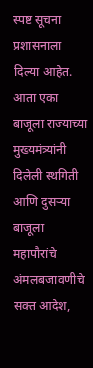स्पष्ट सूचना प्रशासनाला दिल्या आहेत. आता एका बाजूला राज्याच्या मुख्यमंत्र्यांनी दिलेली स्थगिती आणि दुसऱ्या बाजूला महापौरांचे अंमलबजावणीचे सक्त आदेश,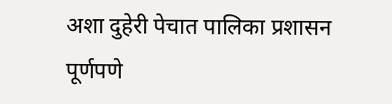अशा दुहेरी पेचात पालिका प्रशासन पूर्णपणे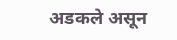अडकले असून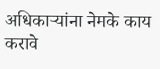अधिकाऱ्यांना नेमके काय करावे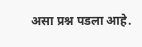असा प्रश्न पडला आहे.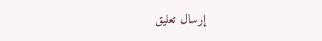إرسال تعليق